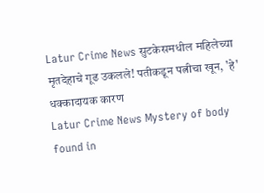Latur Crime News सुटकेसमधील महिलेच्या मृतदेहाचे गूढ उकलले! पतीकडून पत्नीचा खून, 'हे' धक्कादायक कारण
Latur Crime News Mystery of body found in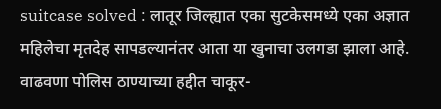suitcase solved : लातूर जिल्ह्यात एका सुटकेसमध्ये एका अज्ञात महिलेचा मृतदेह सापडल्यानंतर आता या खुनाचा उलगडा झाला आहे. वाढवणा पोलिस ठाण्याच्या हद्दीत चाकूर-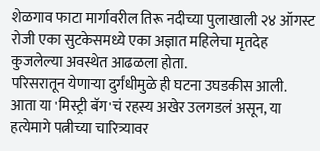शेळगाव फाटा मार्गावरील तिरू नदीच्या पुलाखाली २४ ऑगस्ट रोजी एका सुटकेसमध्ये एका अज्ञात महिलेचा मृतदेह कुजलेल्या अवस्थेत आढळला होता.
परिसरातून येणाऱ्या दुर्गंधीमुळे ही घटना उघडकीस आली. आता या 'मिस्ट्री बॅग'चं रहस्य अखेर उलगडलं असून, या हत्येमागे पत्नीच्या चारित्र्यावर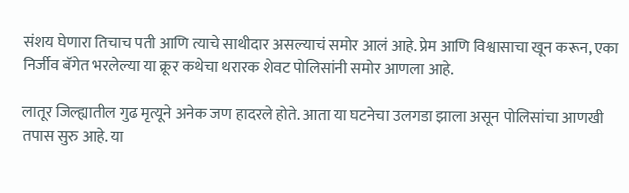संशय घेणारा तिचाच पती आणि त्याचे साथीदार असल्याचं समोर आलं आहे. प्रेम आणि विश्वासाचा खून करून, एका निर्जीव बॅगेत भरलेल्या या क्रूर कथेचा थरारक शेवट पोलिसांनी समोर आणला आहे.

लातूर जिल्ह्यातील गुढ मृत्यूने अनेक जण हादरले होते. आता या घटनेचा उलगडा झाला असून पोलिसांचा आणखी तपास सुरु आहे. या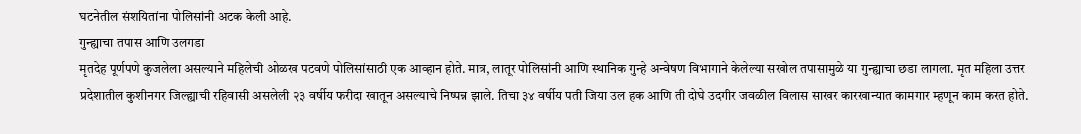घटनेतील संशयितांना पोलिसांनी अटक केली आहे.
गुन्ह्याचा तपास आणि उलगडा
मृतदेह पूर्णपणे कुजलेला असल्याने महिलेची ओळख पटवणे पोलिसांसाठी एक आव्हान होते. मात्र, लातूर पोलिसांनी आणि स्थानिक गुन्हे अन्वेषण विभागाने केलेल्या सखोल तपासामुळे या गुन्ह्याचा छडा लागला. मृत महिला उत्तर प्रदेशातील कुशीनगर जिल्ह्याची रहिवासी असलेली २३ वर्षीय फरीदा खातून असल्याचे निष्पन्न झाले. तिचा ३४ वर्षीय पती जिया उल हक आणि ती दोघे उदगीर जवळील विलास साखर कारखान्यात कामगार म्हणून काम करत होते.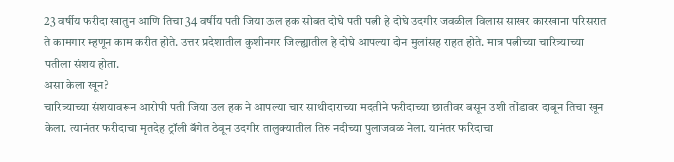23 वर्षीय फरीदा खातुन आणि तिचा 34 वर्षीय पती जिया ऊल हक सोबत दोघे पती पत्नी हे दोघे उदगीर जवळील विलास साखर कारखाना परिसरात ते कामगार म्हणून काम करीत होते. उत्तर प्रदेशातील कुशीनगर जिल्ह्यातील हे दोघे आपल्या दोन मुलांसह राहत होते. मात्र पत्नीच्या चारित्र्याच्या पतीला संशय होता.
असा केला खून?
चारित्र्याच्या संशयावरून आरोपी पती जिया उल हक ने आपल्या चार साथीदाराच्या मदतीने फरीदाच्या छातीवर बसून उशी तोंडावर दाबून तिचा खून केला. त्यानंतर फरीदाचा मृतदेह ट्रॉली बॅगेत ठेवून उदगीर तालुक्यातील तिरु नदीच्या पुलाजवळ नेला. यानंतर फरिदाचा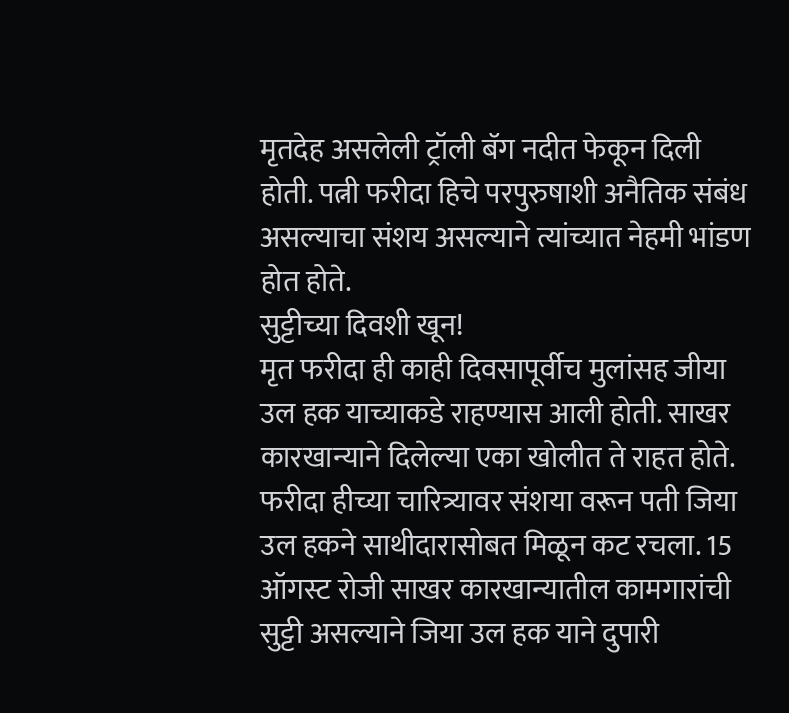मृतदेह असलेली ट्रॉली बॅग नदीत फेकून दिली होती. पत्नी फरीदा हिचे परपुरुषाशी अनैतिक संबंध असल्याचा संशय असल्याने त्यांच्यात नेहमी भांडण होत होते.
सुट्टीच्या दिवशी खून!
मृत फरीदा ही काही दिवसापूर्वीच मुलांसह जीया उल हक याच्याकडे राहण्यास आली होती. साखर कारखान्याने दिलेल्या एका खोलीत ते राहत होते. फरीदा हीच्या चारित्र्यावर संशया वरून पती जिया उल हकने साथीदारासोबत मिळून कट रचला. 15 ऑगस्ट रोजी साखर कारखान्यातील कामगारांची सुट्टी असल्याने जिया उल हक याने दुपारी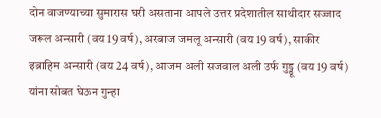दोन वाजण्याच्या सुमारास घरी असताना आपले उत्तर प्रदेशातील साथीदार सज्जाद जरूल अन्सारी (वय 19 वर्ष), अरबाज जमलू अन्सारी (वय 19 वर्ष), साकीर इब्राहिम अन्सारी (वय 24 वर्ष), आजम अली सजवाल अली उर्फ गुड्डू (वय 19 वर्ष) यांना सोबत घेऊन गुन्हा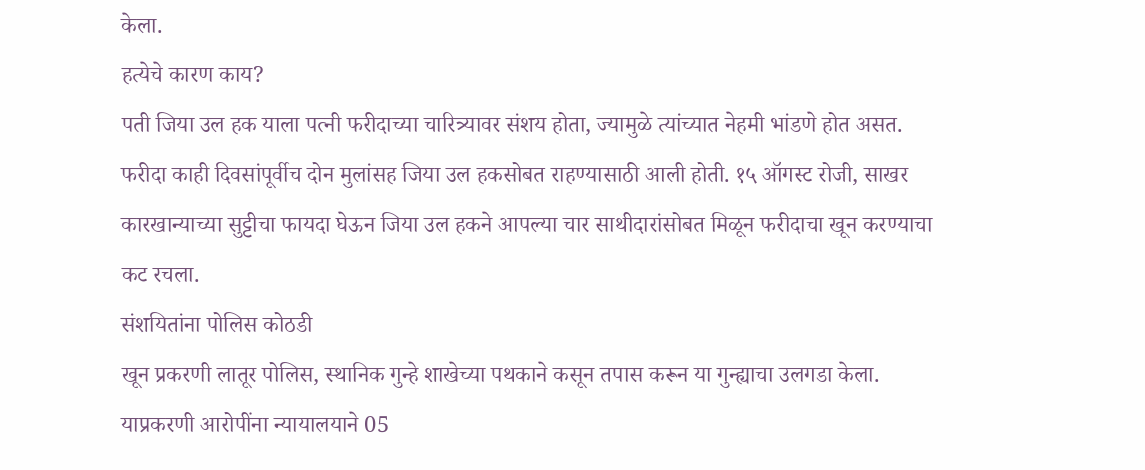केला.
हत्येचे कारण काय?
पती जिया उल हक याला पत्नी फरीदाच्या चारित्र्यावर संशय होता, ज्यामुळे त्यांच्यात नेहमी भांडणे होत असत. फरीदा काही दिवसांपूर्वीच दोन मुलांसह जिया उल हकसोबत राहण्यासाठी आली होती. १५ ऑगस्ट रोजी, साखर कारखान्याच्या सुट्टीचा फायदा घेऊन जिया उल हकने आपल्या चार साथीदारांसोबत मिळून फरीदाचा खून करण्याचा कट रचला.
संशयितांना पोलिस कोठडी
खून प्रकरणी लातूर पोलिस, स्थानिक गुन्हे शाखेच्या पथकाने कसून तपास करून या गुन्ह्याचा उलगडा केला. याप्रकरणी आरोपींना न्यायालयाने 05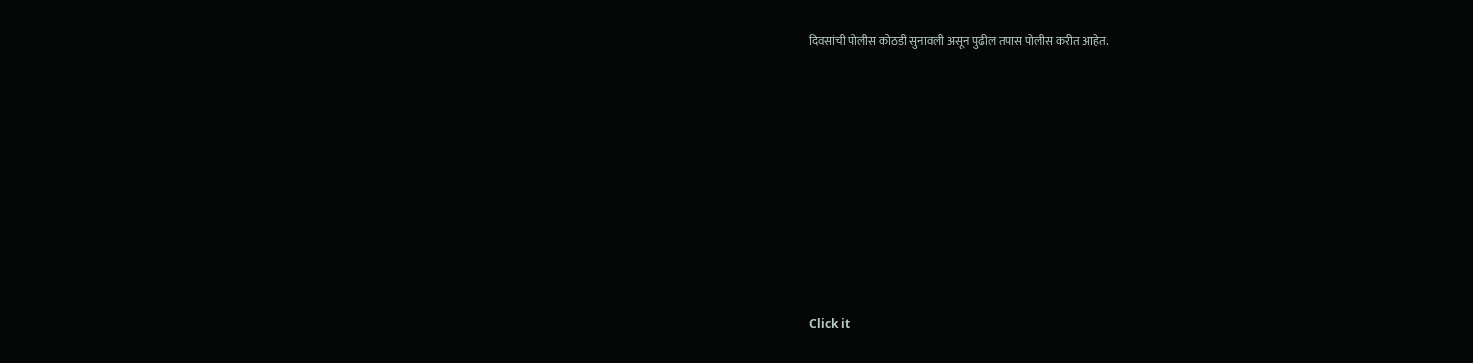दिवसांची पोलीस कोठडी सुनावली असून पुढील तपास पोलीस करीत आहेत.












Click it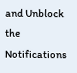and Unblock the Notifications